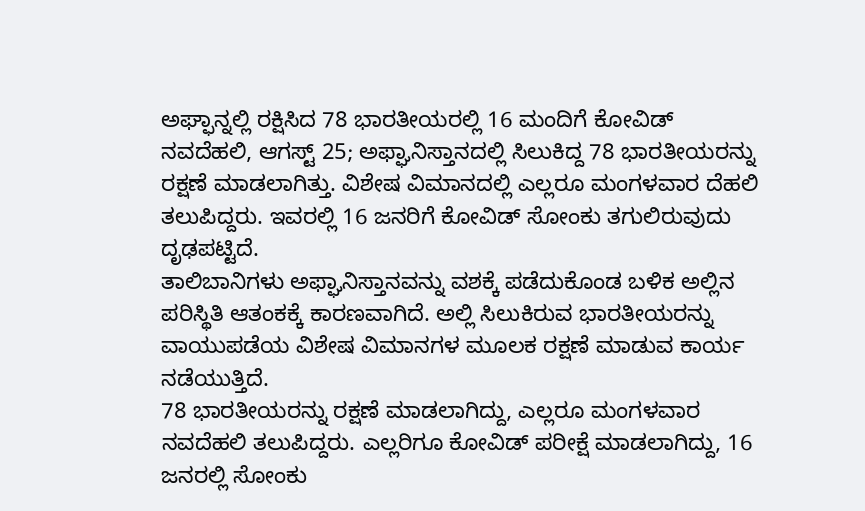ಅಘ್ಫಾನ್ನಲ್ಲಿ ರಕ್ಷಿಸಿದ 78 ಭಾರತೀಯರಲ್ಲಿ 16 ಮಂದಿಗೆ ಕೋವಿಡ್
ನವದೆಹಲಿ, ಆಗಸ್ಟ್ 25; ಅಫ್ಘಾನಿಸ್ತಾನದಲ್ಲಿ ಸಿಲುಕಿದ್ದ 78 ಭಾರತೀಯರನ್ನು ರಕ್ಷಣೆ ಮಾಡಲಾಗಿತ್ತು. ವಿಶೇಷ ವಿಮಾನದಲ್ಲಿ ಎಲ್ಲರೂ ಮಂಗಳವಾರ ದೆಹಲಿ ತಲುಪಿದ್ದರು. ಇವರಲ್ಲಿ 16 ಜನರಿಗೆ ಕೋವಿಡ್ ಸೋಂಕು ತಗುಲಿರುವುದು ದೃಢಪಟ್ಟಿದೆ.
ತಾಲಿಬಾನಿಗಳು ಅಫ್ಘಾನಿಸ್ತಾನವನ್ನು ವಶಕ್ಕೆ ಪಡೆದುಕೊಂಡ ಬಳಿಕ ಅಲ್ಲಿನ ಪರಿಸ್ಥಿತಿ ಆತಂಕಕ್ಕೆ ಕಾರಣವಾಗಿದೆ. ಅಲ್ಲಿ ಸಿಲುಕಿರುವ ಭಾರತೀಯರನ್ನು ವಾಯುಪಡೆಯ ವಿಶೇಷ ವಿಮಾನಗಳ ಮೂಲಕ ರಕ್ಷಣೆ ಮಾಡುವ ಕಾರ್ಯ ನಡೆಯುತ್ತಿದೆ.
78 ಭಾರತೀಯರನ್ನು ರಕ್ಷಣೆ ಮಾಡಲಾಗಿದ್ದು, ಎಲ್ಲರೂ ಮಂಗಳವಾರ ನವದೆಹಲಿ ತಲುಪಿದ್ದರು. ಎಲ್ಲರಿಗೂ ಕೋವಿಡ್ ಪರೀಕ್ಷೆ ಮಾಡಲಾಗಿದ್ದು, 16 ಜನರಲ್ಲಿ ಸೋಂಕು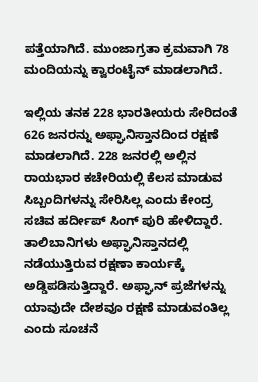ಪತ್ತೆಯಾಗಿದೆ. ಮುಂಜಾಗ್ರತಾ ಕ್ರಮವಾಗಿ 78 ಮಂದಿಯನ್ನು ಕ್ವಾರಂಟೈನ್ ಮಾಡಲಾಗಿದೆ.

ಇಲ್ಲಿಯ ತನಕ 228 ಭಾರತೀಯರು ಸೇರಿದಂತೆ 626 ಜನರನ್ನು ಅಫ್ಘಾನಿಸ್ತಾನದಿಂದ ರಕ್ಷಣೆ ಮಾಡಲಾಗಿದೆ. 228 ಜನರಲ್ಲಿ ಅಲ್ಲಿನ ರಾಯಭಾರ ಕಚೇರಿಯಲ್ಲಿ ಕೆಲಸ ಮಾಡುವ ಸಿಬ್ಬಂದಿಗಳನ್ನು ಸೇರಿಸಿಲ್ಲ ಎಂದು ಕೇಂದ್ರ ಸಚಿವ ಹರ್ದೀಪ್ ಸಿಂಗ್ ಪುರಿ ಹೇಳಿದ್ದಾರೆ.
ತಾಲಿಬಾನಿಗಳು ಅಫ್ಘಾನಿಸ್ತಾನದಲ್ಲಿ ನಡೆಯುತ್ತಿರುವ ರಕ್ಷಣಾ ಕಾರ್ಯಕ್ಕೆ ಅಡ್ಡಿಪಡಿಸುತ್ತಿದ್ದಾರೆ. ಅಫ್ಘಾನ್ ಪ್ರಜೆಗಳನ್ನು ಯಾವುದೇ ದೇಶವೂ ರಕ್ಷಣೆ ಮಾಡುವಂತಿಲ್ಲ ಎಂದು ಸೂಚನೆ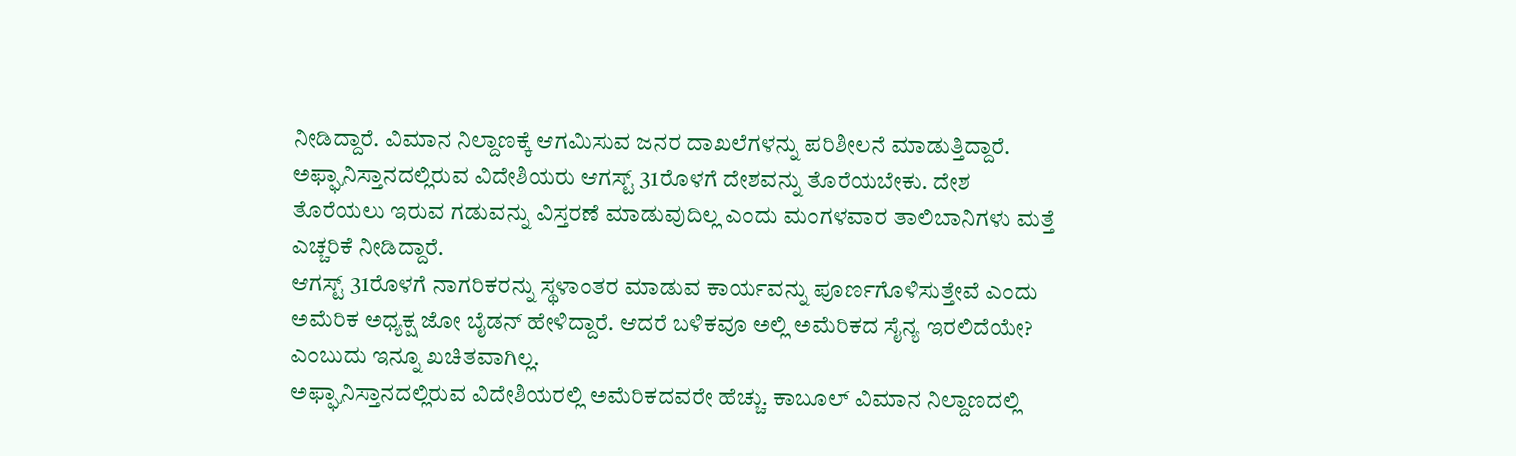ನೀಡಿದ್ದಾರೆ. ವಿಮಾನ ನಿಲ್ದಾಣಕ್ಕೆ ಆಗಮಿಸುವ ಜನರ ದಾಖಲೆಗಳನ್ನು ಪರಿಶೀಲನೆ ಮಾಡುತ್ತಿದ್ದಾರೆ.
ಅಫ್ಘಾನಿಸ್ತಾನದಲ್ಲಿರುವ ವಿದೇಶಿಯರು ಆಗಸ್ಟ್ 31ರೊಳಗೆ ದೇಶವನ್ನು ತೊರೆಯಬೇಕು. ದೇಶ ತೊರೆಯಲು ಇರುವ ಗಡುವನ್ನು ವಿಸ್ತರಣೆ ಮಾಡುವುದಿಲ್ಲ ಎಂದು ಮಂಗಳವಾರ ತಾಲಿಬಾನಿಗಳು ಮತ್ತೆ ಎಚ್ಚರಿಕೆ ನೀಡಿದ್ದಾರೆ.
ಆಗಸ್ಟ್ 31ರೊಳಗೆ ನಾಗರಿಕರನ್ನು ಸ್ಥಳಾಂತರ ಮಾಡುವ ಕಾರ್ಯವನ್ನು ಪೂರ್ಣಗೊಳಿಸುತ್ತೇವೆ ಎಂದು ಅಮೆರಿಕ ಅಧ್ಯಕ್ಷ ಜೋ ಬೈಡನ್ ಹೇಳಿದ್ದಾರೆ. ಆದರೆ ಬಳಿಕವೂ ಅಲ್ಲಿ ಅಮೆರಿಕದ ಸೈನ್ಯ ಇರಲಿದೆಯೇ? ಎಂಬುದು ಇನ್ನೂ ಖಚಿತವಾಗಿಲ್ಲ.
ಅಫ್ಘಾನಿಸ್ತಾನದಲ್ಲಿರುವ ವಿದೇಶಿಯರಲ್ಲಿ ಅಮೆರಿಕದವರೇ ಹೆಚ್ಚು. ಕಾಬೂಲ್ ವಿಮಾನ ನಿಲ್ದಾಣದಲ್ಲಿ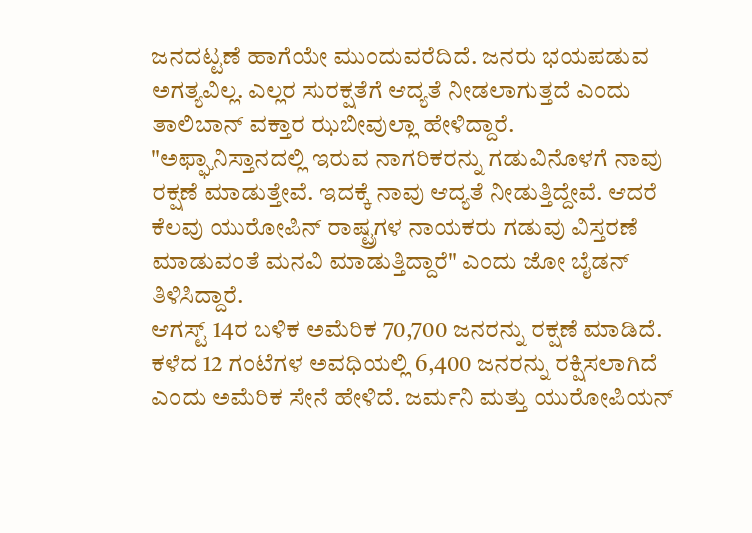ಜನದಟ್ಟಣೆ ಹಾಗೆಯೇ ಮುಂದುವರೆದಿದೆ. ಜನರು ಭಯಪಡುವ ಅಗತ್ಯವಿಲ್ಲ. ಎಲ್ಲರ ಸುರಕ್ಷತೆಗೆ ಆದ್ಯತೆ ನೀಡಲಾಗುತ್ತದೆ ಎಂದು ತಾಲಿಬಾನ್ ವಕ್ತಾರ ಝಬೀವುಲ್ಲಾ ಹೇಳಿದ್ದಾರೆ.
"ಅಫ್ಘಾನಿಸ್ತಾನದಲ್ಲಿ ಇರುವ ನಾಗರಿಕರನ್ನು ಗಡುವಿನೊಳಗೆ ನಾವು ರಕ್ಷಣೆ ಮಾಡುತ್ತೇವೆ. ಇದಕ್ಕೆ ನಾವು ಆದ್ಯತೆ ನೀಡುತ್ತಿದ್ದೇವೆ. ಆದರೆ ಕೆಲವು ಯುರೋಪಿನ್ ರಾಷ್ಟ್ರಗಳ ನಾಯಕರು ಗಡುವು ವಿಸ್ತರಣೆ ಮಾಡುವಂತೆ ಮನವಿ ಮಾಡುತ್ತಿದ್ದಾರೆ" ಎಂದು ಜೋ ಬೈಡನ್ ತಿಳಿಸಿದ್ದಾರೆ.
ಆಗಸ್ಟ್ 14ರ ಬಳಿಕ ಅಮೆರಿಕ 70,700 ಜನರನ್ನು ರಕ್ಷಣೆ ಮಾಡಿದೆ. ಕಳೆದ 12 ಗಂಟೆಗಳ ಅವಧಿಯಲ್ಲಿ 6,400 ಜನರನ್ನು ರಕ್ಷಿಸಲಾಗಿದೆ ಎಂದು ಅಮೆರಿಕ ಸೇನೆ ಹೇಳಿದೆ. ಜರ್ಮನಿ ಮತ್ತು ಯುರೋಪಿಯನ್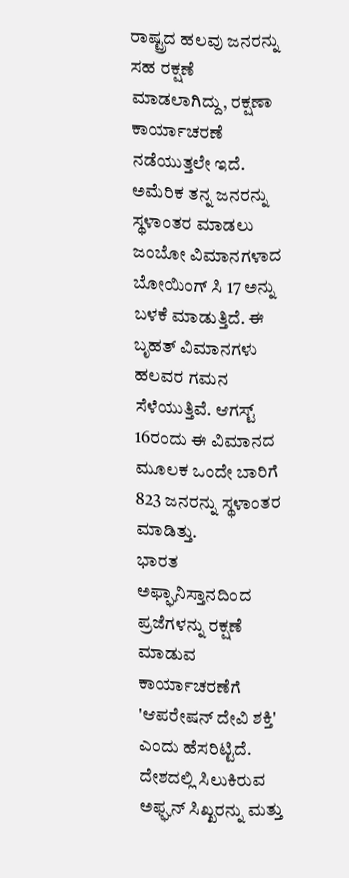ರಾಷ್ಟ್ರದ ಹಲವು ಜನರನ್ನು ಸಹ ರಕ್ಷಣೆ ಮಾಡಲಾಗಿದ್ದು, ರಕ್ಷಣಾ ಕಾರ್ಯಾಚರಣೆ ನಡೆಯುತ್ತಲೇ ಇದೆ.
ಅಮೆರಿಕ ತನ್ನ ಜನರನ್ನು ಸ್ಥಳಾಂತರ ಮಾಡಲು ಜಂಬೋ ವಿಮಾನಗಳಾದ ಬೋಯಿಂಗ್ ಸಿ 17 ಅನ್ನು ಬಳಕೆ ಮಾಡುತ್ತಿದೆ. ಈ ಬೃಹತ್ ವಿಮಾನಗಳು ಹಲವರ ಗಮನ ಸೆಳೆಯುತ್ತಿವೆ. ಆಗಸ್ಟ್ 16ರಂದು ಈ ವಿಮಾನದ ಮೂಲಕ ಒಂದೇ ಬಾರಿಗೆ 823 ಜನರನ್ನು ಸ್ಥಳಾಂತರ ಮಾಡಿತ್ತು.
ಭಾರತ ಅಫ್ಘಾನಿಸ್ತಾನದಿಂದ ಪ್ರಜೆಗಳನ್ನು ರಕ್ಷಣೆ ಮಾಡುವ ಕಾರ್ಯಾಚರಣೆಗೆ 'ಆಪರೇಷನ್ ದೇವಿ ಶಕ್ತಿ' ಎಂದು ಹೆಸರಿಟ್ಟಿದೆ. ದೇಶದಲ್ಲಿ ಸಿಲುಕಿರುವ ಅಫ್ಘನ್ ಸಿಖ್ಖರನ್ನು ಮತ್ತು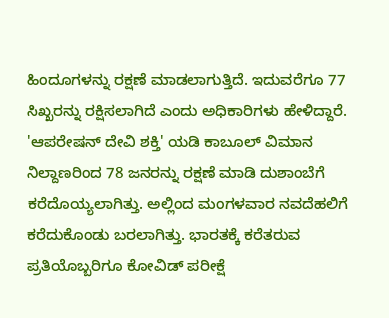ಹಿಂದೂಗಳನ್ನು ರಕ್ಷಣೆ ಮಾಡಲಾಗುತ್ತಿದೆ. ಇದುವರೆಗೂ 77 ಸಿಖ್ಖರನ್ನು ರಕ್ಷಿಸಲಾಗಿದೆ ಎಂದು ಅಧಿಕಾರಿಗಳು ಹೇಳಿದ್ದಾರೆ.
'ಆಪರೇಷನ್ ದೇವಿ ಶಕ್ತಿ' ಯಡಿ ಕಾಬೂಲ್ ವಿಮಾನ ನಿಲ್ದಾಣರಿಂದ 78 ಜನರನ್ನು ರಕ್ಷಣೆ ಮಾಡಿ ದುಶಾಂಬೆಗೆ ಕರೆದೊಯ್ಯಲಾಗಿತ್ತು. ಅಲ್ಲಿಂದ ಮಂಗಳವಾರ ನವದೆಹಲಿಗೆ ಕರೆದುಕೊಂಡು ಬರಲಾಗಿತ್ತು. ಭಾರತಕ್ಕೆ ಕರೆತರುವ ಪ್ರತಿಯೊಬ್ಬರಿಗೂ ಕೋವಿಡ್ ಪರೀಕ್ಷೆ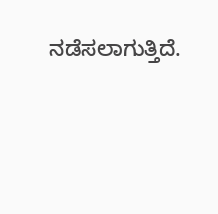ನಡೆಸಲಾಗುತ್ತಿದೆ.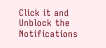Click it and Unblock the Notifications